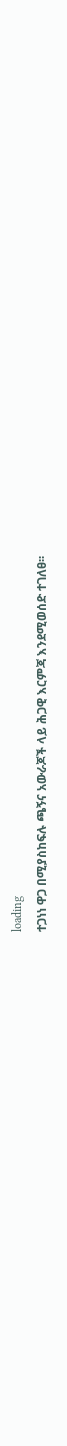loading
ተጋነነ ዋጋ በሚያስከፍሉ ጫኝና አውራጆች ላይ ሕጋዊ እርምጃ እንደሚወሰድ ተገለፀ፡፡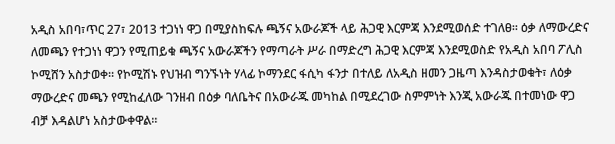አዲስ አበባ፣ጥር 27፣ 2013 ተጋነነ ዋጋ በሚያስከፍሉ ጫኝና አውራጆች ላይ ሕጋዊ እርምጃ እንደሚወሰድ ተገለፀ፡፡ ዕቃ ለማውረድና ለመጫን የተጋነነ ዋጋን የሚጠይቁ ጫኝና አውራጆችን የማጣራት ሥራ በማድረግ ሕጋዊ እርምጃ እንደሚወስድ የአዲስ አበባ ፖሊስ ኮሚሸን አስታወቀ። የኮሚሽኑ የህዝብ ግንኙነት ሃላፊ ኮማንደር ፋሲካ ፋንታ በተለይ ለአዲስ ዘመን ጋዜጣ እንዳስታወቁት፣ ለዕቃ ማውረድና መጫን የሚከፈለው ገንዘብ በዕቃ ባለቤትና በአውራጁ መካከል በሚደረገው ስምምነት እንጂ አውራጁ በተመነው ዋጋ ብቻ እዳልሆነ አስታውቀዋል።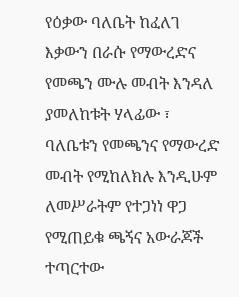የዕቃው ባለቤት ከፈለገ እቃውን በራሱ የማውረድና የመጫን ሙሉ መብት እንዳለ ያመለከቱት ሃላፊው ፣ ባለቤቱን የመጫንና የማውረድ መብት የሚከለክሉ እንዲሁም ለመሥራትም የተጋነነ ዋጋ የሚጠይቁ ጫኝና አውራጆች ተጣርተው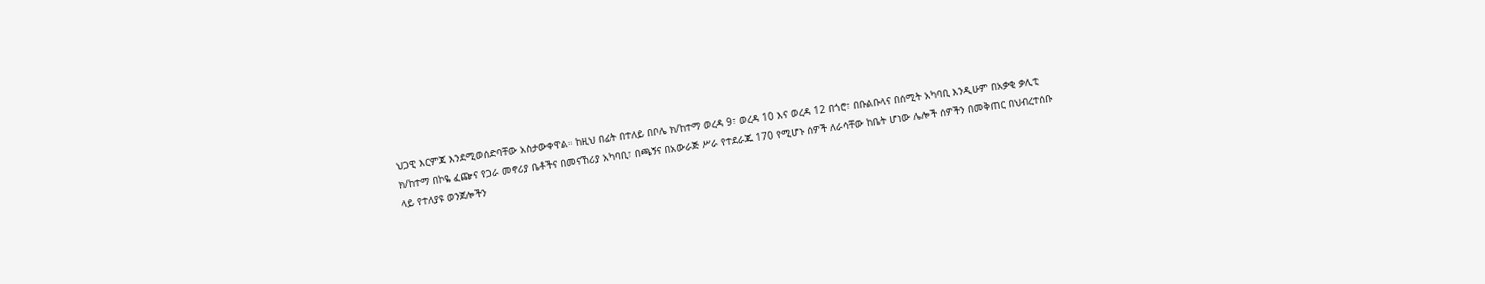ህጋዊ እርምጃ እንደሚወሰድባቸው አስታውቀዋል። ከዚህ በፊት በተለይ በቦሌ ክ/ከተማ ወረዳ 9፣ ወረዳ 10 እና ወረዳ 12 በጎሮ፣ በቡልቡላና በሰሚት አካባቢ እንዲሁም በአቃቂ ቃሊቲ ክ/ከተማ በኮዬ ፈጬና የጋራ መኖሪያ ቤቶችና በመናኸሪያ አካባቢ፣ በጫኝና በአውራጅ ሥራ የተደራጁ 170 የሚሆኑ ሰዎች ለራሳቸው ከቤት ሆነው ሌሎች ሰዎችን በመቅጠር በህብረተሰቡ ላይ የተለያዩ ወንጀሎችን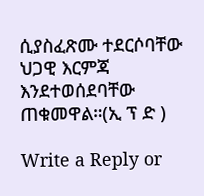ሲያስፈጽሙ ተደርሶባቸው ህጋዊ እርምጃ እንደተወሰደባቸው ጠቁመዋል።(ኢ ፕ ድ )

Write a Reply or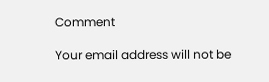Comment

Your email address will not be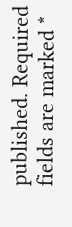published. Required fields are marked *